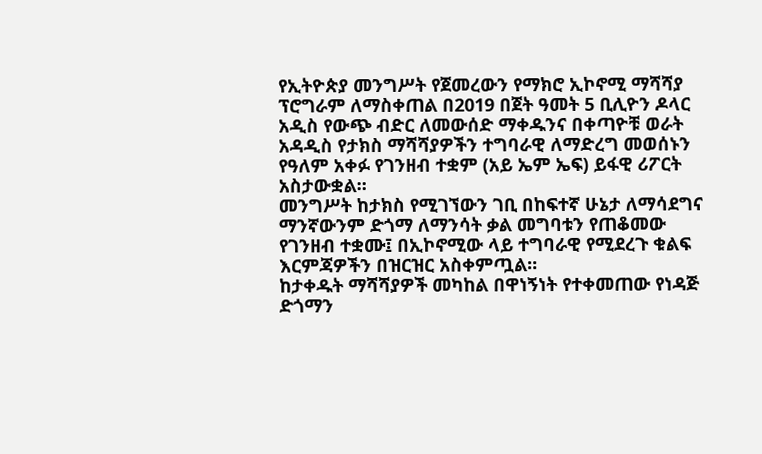የኢትዮጵያ መንግሥት የጀመረውን የማክሮ ኢኮኖሚ ማሻሻያ ፕሮግራም ለማስቀጠል በ2019 በጀት ዓመት 5 ቢሊዮን ዶላር አዲስ የውጭ ብድር ለመውሰድ ማቀዱንና በቀጣዮቹ ወራት አዳዲስ የታክስ ማሻሻያዎችን ተግባራዊ ለማድረግ መወሰኑን የዓለም አቀፉ የገንዘብ ተቋም (አይ ኤም ኤፍ) ይፋዊ ሪፖርት አስታውቋል።
መንግሥት ከታክስ የሚገኘውን ገቢ በከፍተኛ ሁኔታ ለማሳደግና ማንኛውንም ድጎማ ለማንሳት ቃል መግባቱን የጠቆመው የገንዘብ ተቋሙ፤ በኢኮኖሚው ላይ ተግባራዊ የሚደረጉ ቁልፍ እርምጃዎችን በዝርዝር አስቀምጧል።
ከታቀዱት ማሻሻያዎች መካከል በዋነኝነት የተቀመጠው የነዳጅ ድጎማን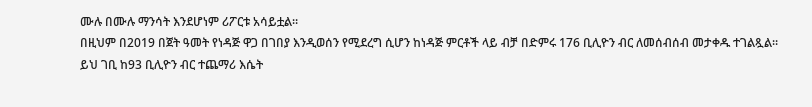ሙሉ በሙሉ ማንሳት እንደሆነም ሪፖርቱ አሳይቷል።
በዚህም በ2019 በጀት ዓመት የነዳጅ ዋጋ በገበያ እንዲወሰን የሚደረግ ሲሆን ከነዳጅ ምርቶች ላይ ብቻ በድምሩ 176 ቢሊዮን ብር ለመሰብሰብ መታቀዱ ተገልጿል።
ይህ ገቢ ከ93 ቢሊዮን ብር ተጨማሪ እሴት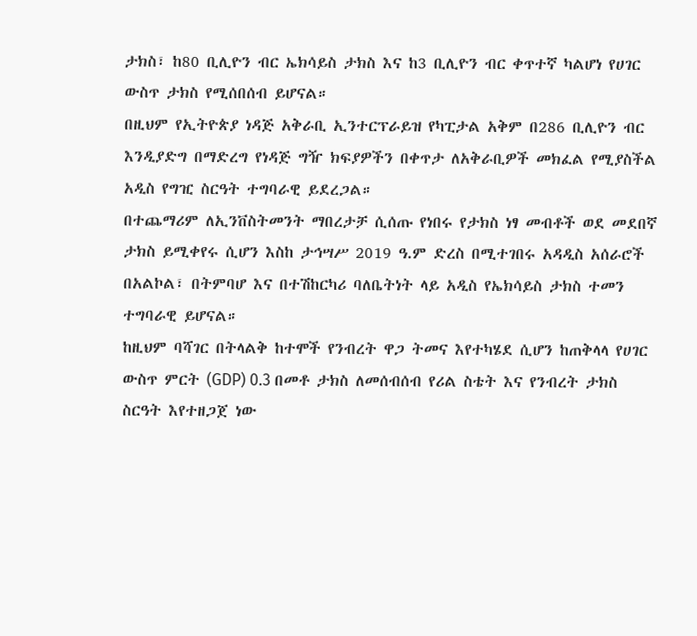ታክስ፣ ከ80 ቢሊዮን ብር ኤክሳይስ ታክስ እና ከ3 ቢሊዮን ብር ቀጥተኛ ካልሆነ የሀገር ውስጥ ታክስ የሚሰበሰብ ይሆናል።
በዚህም የኢትዮጵያ ነዳጅ አቅራቢ ኢንተርፕራይዝ የካፒታል አቅም በ286 ቢሊዮን ብር እንዲያድግ በማድረግ የነዳጅ ግዥ ክፍያዎችን በቀጥታ ለአቅራቢዎች መክፈል የሚያስችል አዲስ የግዢ ስርዓት ተግባራዊ ይደረጋል።
በተጨማሪም ለኢንቨስትመንት ማበረታቻ ሲሰጡ የነበሩ የታክስ ነፃ መብቶች ወደ መደበኛ ታክስ ይሚቀየሩ ሲሆን እስከ ታኅሣሥ 2019 ዓ.ም ድረስ በሚተገበሩ አዳዲስ አሰራሮች በአልኮል፣ በትምባሆ እና በተሽከርካሪ ባለቤትነት ላይ አዲስ የኤክሳይስ ታክስ ተመን ተግባራዊ ይሆናል።
ከዚህም ባሻገር በትላልቅ ከተሞች የንብረት ዋጋ ትመና እየተካሄደ ሲሆን ከጠቅላላ የሀገር ውስጥ ምርት (GDP) 0.3 በመቶ ታክስ ለመሰብሰብ የሪል ስቴት እና የንብረት ታክስ ስርዓት እየተዘጋጀ ነው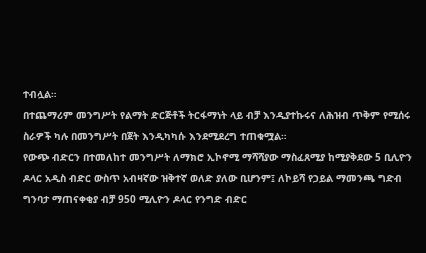ተብሏል።
በተጨማሪም መንግሥት የልማት ድርጅቶች ትርፋማነት ላይ ብቻ እንዲያተኩሩና ለሕዝብ ጥቅም የሚሰሩ ስራዎች ካሉ በመንግሥት በጀት እንዲካካሱ እንደሚደረግ ተጠቁሟል።
የውጭ ብድርን በተመለከተ መንግሥት ለማክሮ ኢኮኖሚ ማሻሻያው ማስፈጸሚያ ከሚያቅደው 5 ቢሊዮን ዶላር አዲስ ብድር ውስጥ አብዛኛው ዝቅተኛ ወለድ ያለው ቢሆንም፤ ለኮይሻ የኃይል ማመንጫ ግድብ ግንባታ ማጠናቀቂያ ብቻ 950 ሚሊዮን ዶላር የንግድ ብድር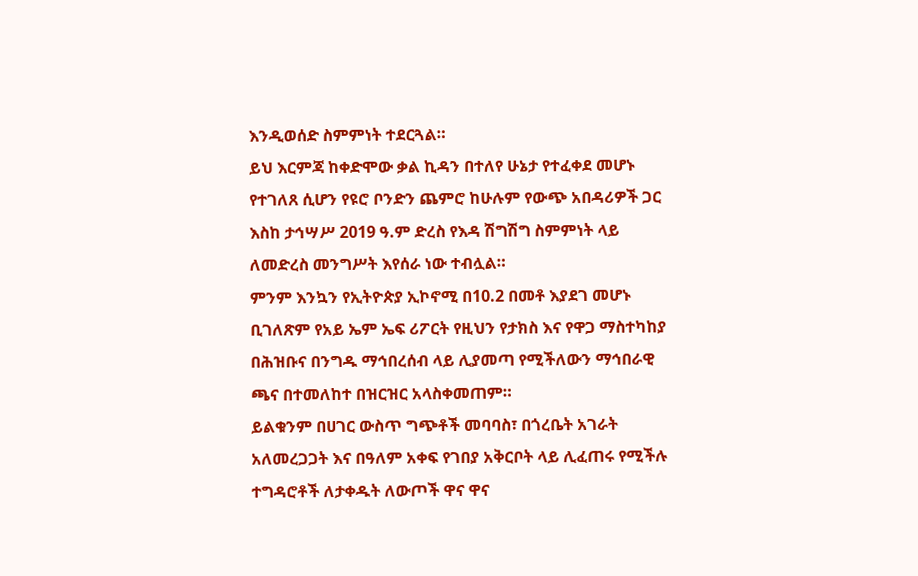እንዲወሰድ ስምምነት ተደርጓል።
ይህ እርምጃ ከቀድሞው ቃል ኪዳን በተለየ ሁኔታ የተፈቀደ መሆኑ የተገለጸ ሲሆን የዩሮ ቦንድን ጨምሮ ከሁሉም የውጭ አበዳሪዎች ጋር እስከ ታኅሣሥ 2019 ዓ.ም ድረስ የእዳ ሽግሽግ ስምምነት ላይ ለመድረስ መንግሥት እየሰራ ነው ተብሏል።
ምንም እንኳን የኢትዮጵያ ኢኮኖሚ በ10.2 በመቶ እያደገ መሆኑ ቢገለጽም የአይ ኤም ኤፍ ሪፖርት የዚህን የታክስ እና የዋጋ ማስተካከያ በሕዝቡና በንግዱ ማኅበረሰብ ላይ ሊያመጣ የሚችለውን ማኅበራዊ ጫና በተመለከተ በዝርዝር አላስቀመጠም።
ይልቁንም በሀገር ውስጥ ግጭቶች መባባስ፣ በጎረቤት አገራት አለመረጋጋት እና በዓለም አቀፍ የገበያ አቅርቦት ላይ ሊፈጠሩ የሚችሉ ተግዳሮቶች ለታቀዱት ለውጦች ዋና ዋና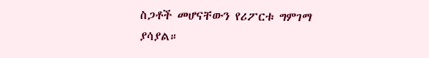ስጋቶች መሆናቸውን የሪፖርቱ ግምገማ ያሳያል።